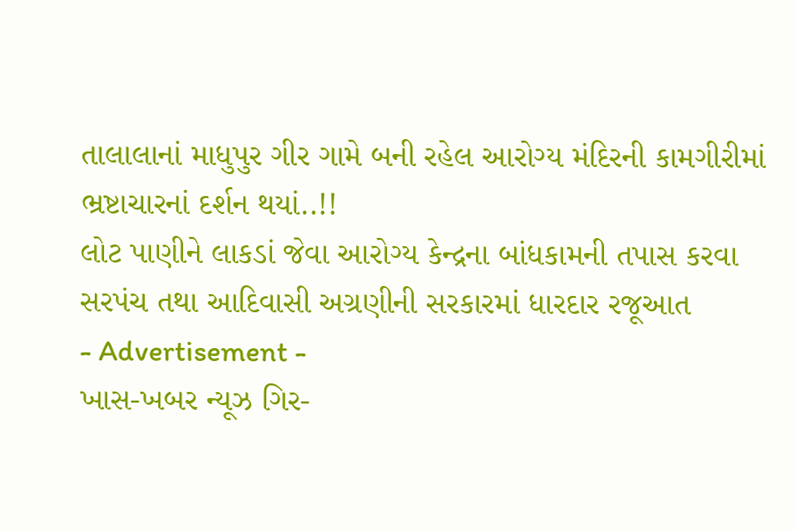તાલાલાનાં માધુપુર ગીર ગામે બની રહેલ આરોગ્ય મંદિરની કામગીરીમાં ભ્રષ્ટાચારનાં દર્શન થયાં..!!
લોટ પાણીને લાકડાં જેવા આરોગ્ય કેન્દ્રના બાંધકામની તપાસ કરવા સરપંચ તથા આદિવાસી અગ્રણીની સરકારમાં ધારદાર રજૂઆત
- Advertisement -
ખાસ-ખબર ન્યૂઝ ગિર-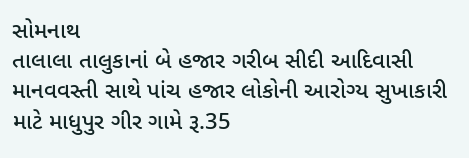સોમનાથ
તાલાલા તાલુકાનાં બે હજાર ગરીબ સીદી આદિવાસી માનવવસ્તી સાથે પાંચ હજાર લોકોની આરોગ્ય સુખાકારી માટે માધુપુર ગીર ગામે રૂ.35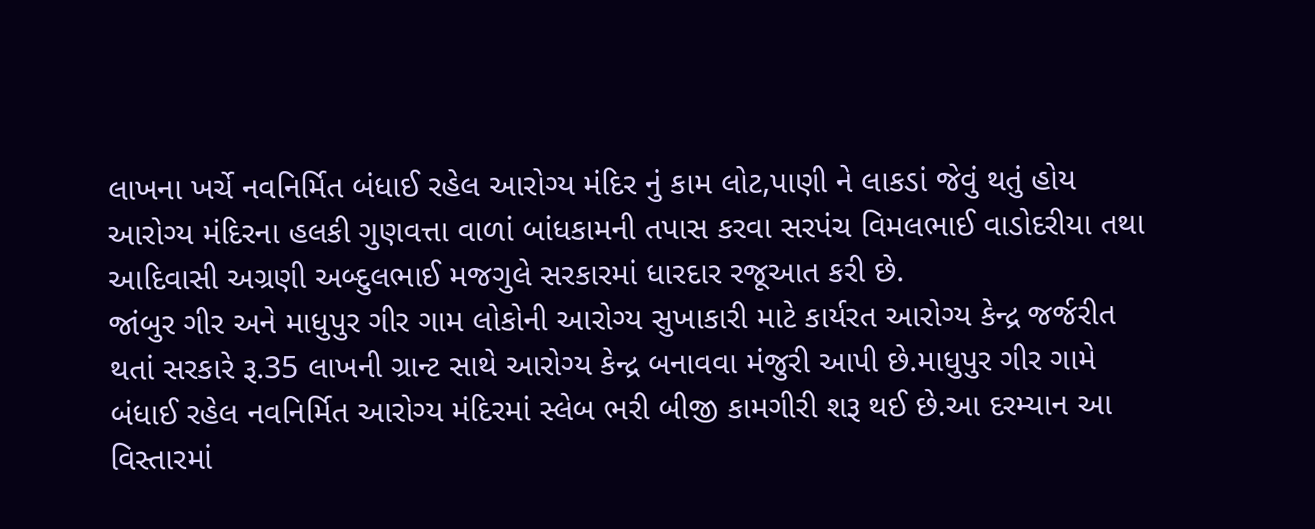લાખના ખર્ચે નવનિર્મિત બંધાઈ રહેલ આરોગ્ય મંદિર નું કામ લોટ,પાણી ને લાકડાં જેવું થતું હોય આરોગ્ય મંદિરના હલકી ગુણવત્તા વાળાં બાંધકામની તપાસ કરવા સરપંચ વિમલભાઈ વાડોદરીયા તથા આદિવાસી અગ્રણી અબ્દુલભાઈ મજગુલે સરકારમાં ધારદાર રજૂઆત કરી છે.
જાંબુર ગીર અને માધુપુર ગીર ગામ લોકોની આરોગ્ય સુખાકારી માટે કાર્યરત આરોગ્ય કેન્દ્ર જર્જરીત થતાં સરકારે રૂ.35 લાખની ગ્રાન્ટ સાથે આરોગ્ય કેન્દ્ર બનાવવા મંજુરી આપી છે.માધુપુર ગીર ગામે બંધાઈ રહેલ નવનિર્મિત આરોગ્ય મંદિરમાં સ્લેબ ભરી બીજી કામગીરી શરૂ થઈ છે.આ દરમ્યાન આ વિસ્તારમાં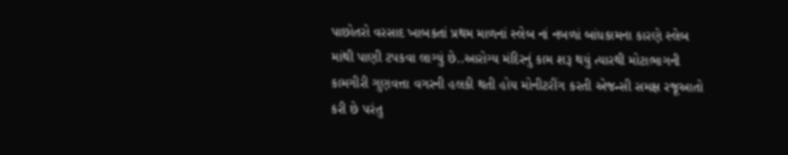પાછોતરો વરસાદ ખાબકતાં પ્રથમ માળનાં સ્લેબ નાં નબળાં બાંધકામના કારણે સ્લેબ માંથી પાણી ટપકવા લાગ્યું છે..આરોગ્ય મંદિરનું કામ શરૂ થયું ત્યારથી મોટાભાગની કામગીરી ગુણવત્તા વગરની હલકી થતી હોય મોનીટરીંગ કરતી એજન્સી સમક્ષ રજૂઆતો કરી છે પરંતુ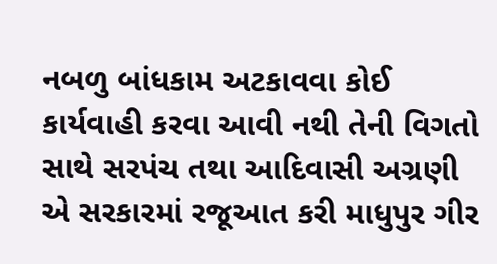નબળુ બાંધકામ અટકાવવા કોઈ કાર્યવાહી કરવા આવી નથી તેની વિગતો સાથે સરપંચ તથા આદિવાસી અગ્રણી એ સરકારમાં રજૂઆત કરી માધુપુર ગીર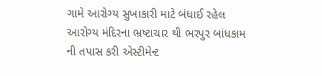ગામે આરોગ્ય સુખાકારી માટે બંધાઈ રહેલ આરોગ્ય મંદિરના ભ્રષ્ટાચાર થી ભરપુર બાંધકામ ની તપાસ કરી એસ્ટીમેન્ટ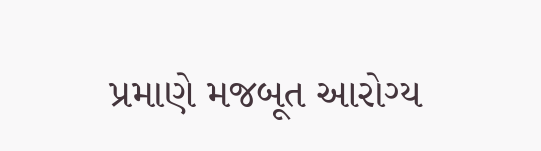પ્રમાણે મજબૂત આરોગ્ય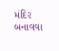મંદિર બનાવવા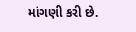માંગણી કરી છે.